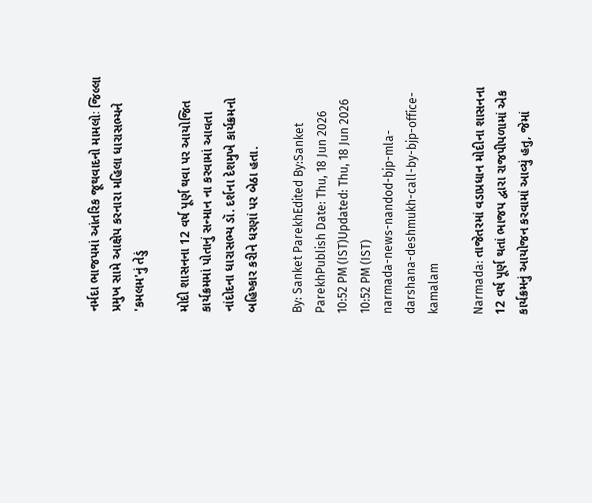નર્મદા ભાજપમાં આંતરિક જૂથવાદનો મામલોઃ જિલ્લા પ્રમુખ સામે આક્ષેપ કરનારા મહિલા ધારાસભ્યને 'કમલમ'નું તેડું

મોદી શાસનના 12 વર્ષ પૂર્ણ થવા પર આયોજિત કાર્યક્રમમાં પોતાનું સન્માન ના કરવામાં આવતા નાંદોદના ધારાસભ્ય ડૉ. દર્શના દેશમુખે કાર્યક્રમનો બહિષ્કાર કરીને ધરણાં પર બેઠા હતા.

By: Sanket ParekhEdited By:Sanket ParekhPublish Date: Thu, 18 Jun 2026 10:52 PM (IST)Updated: Thu, 18 Jun 2026 10:52 PM (IST)
narmada-news-nandod-bjp-mla-darshana-deshmukh-call-by-bjp-office-kamalam

Narmada: તાજેતરમાં વડાપ્રધાન મોદીના શાસનના 12 વર્ષ પૂર્ણ થતાં ભાજપ દ્વારા રાજપીપળામાં એક કાર્યક્રમનું આયોજન કરવામાં આવ્યું હતુ, જેમાં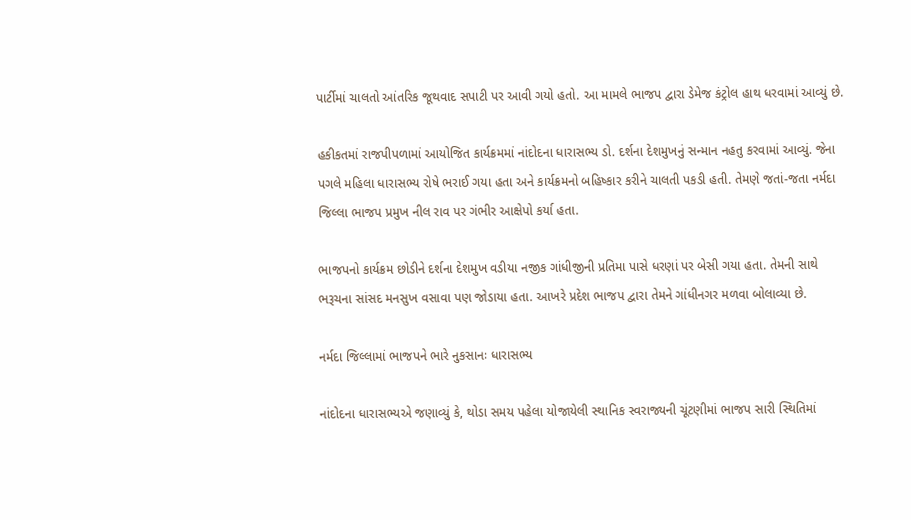પાર્ટીમાં ચાલતો આંતરિક જૂથવાદ સપાટી પર આવી ગયો હતો. આ મામલે ભાજપ દ્વારા ડેમેજ કંટ્રોલ હાથ ધરવામાં આવ્યું છે.

હકીકતમાં રાજપીપળામાં આયોજિત કાર્યક્રમમાં નાંદોદના ધારાસભ્ય ડો. દર્શના દેશમુખનું સન્માન નહતુ કરવામાં આવ્યું. જેના પગલે મહિલા ધારાસભ્ય રોષે ભરાઈ ગયા હતા અને કાર્યક્રમનો બહિષ્કાર કરીને ચાલતી પકડી હતી. તેમણે જતાં-જતા નર્મદા જિલ્લા ભાજપ પ્રમુખ નીલ રાવ પર ગંભીર આક્ષેપો કર્યા હતા.

ભાજપનો કાર્યક્રમ છોડીને દર્શના દેશમુખ વડીયા નજીક ગાંધીજીની પ્રતિમા પાસે ધરણાં પર બેસી ગયા હતા. તેમની સાથે ભરૂચના સાંસદ મનસુખ વસાવા પણ જોડાયા હતા. આખરે પ્રદેશ ભાજપ દ્વારા તેમને ગાંધીનગર મળવા બોલાવ્યા છે.

નર્મદા જિલ્લામાં ભાજપને ભારે નુકસાનઃ ધારાસભ્ય

નાંદોદના ધારાસભ્યએ જણાવ્યું કે, થોડા સમય પહેલા યોજાયેલી સ્થાનિક સ્વરાજ્યની ચૂંટણીમાં ભાજપ સારી સ્થિતિમાં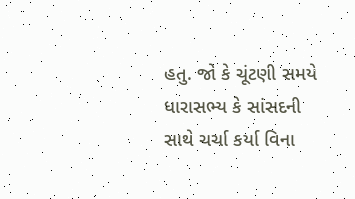હતુ. જો કે ચૂંટણી સમયે ધારાસભ્ય કે સાંસદની સાથે ચર્ચા કર્યા વિના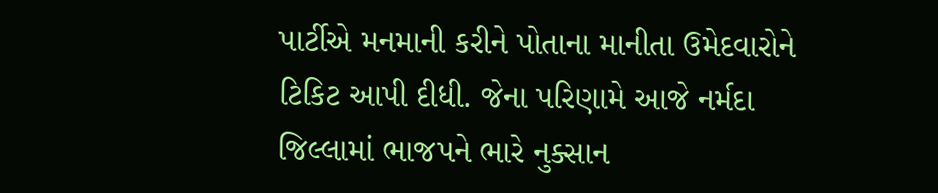પાર્ટીએ મનમાની કરીને પોતાના માનીતા ઉમેદવારોને ટિકિટ આપી દીધી. જેના પરિણામે આજે નર્મદા જિલ્લામાં ભાજપને ભારે નુક્સાન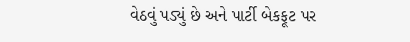વેઠવું પડ્યું છે અને પાર્ટી બેકફૂટ પર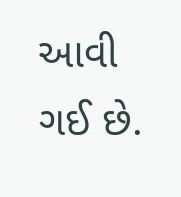આવી ગઈ છે.